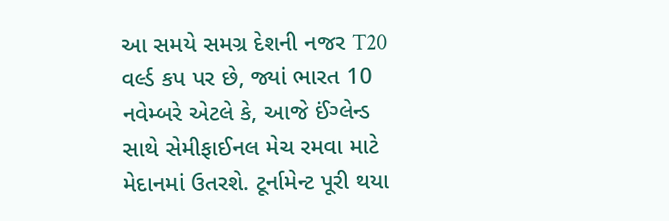આ સમયે સમગ્ર દેશની નજર T20 વર્લ્ડ કપ પર છે, જ્યાં ભારત 10 નવેમ્બરે એટલે કે, આજે ઈંગ્લેન્ડ સાથે સેમીફાઈનલ મેચ રમવા માટે મેદાનમાં ઉતરશે. ટૂર્નામેન્ટ પૂરી થયા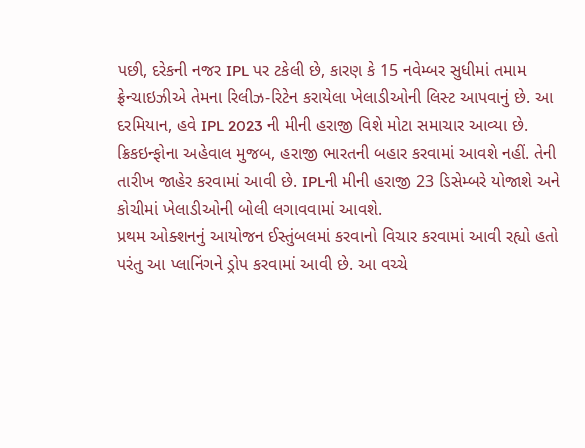પછી, દરેકની નજર IPL પર ટકેલી છે, કારણ કે 15 નવેમ્બર સુધીમાં તમામ ફ્રેન્ચાઇઝીએ તેમના રિલીઝ-રિટેન કરાયેલા ખેલાડીઓની લિસ્ટ આપવાનું છે. આ દરમિયાન, હવે IPL 2023 ની મીની હરાજી વિશે મોટા સમાચાર આવ્યા છે. ક્રિકઇન્ફોના અહેવાલ મુજબ, હરાજી ભારતની બહાર કરવામાં આવશે નહીં. તેની તારીખ જાહેર કરવામાં આવી છે. IPLની મીની હરાજી 23 ડિસેમ્બરે યોજાશે અને કોચીમાં ખેલાડીઓની બોલી લગાવવામાં આવશે.
પ્રથમ ઓક્શનનું આયોજન ઈસ્તુંબલમાં કરવાનો વિચાર કરવામાં આવી રહ્યો હતો પરંતુ આ પ્લાનિંગને ડ્રોપ કરવામાં આવી છે. આ વચ્ચે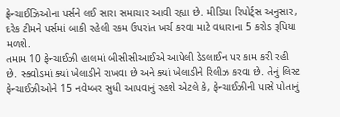ફ્રેન્ચાઈઝિઓના પર્સને લઈ સારા સમાચાર આવી રહ્યા છે. મીડિયા રિપોર્ટ્સ અનુસાર, દરેક ટીમને પર્સમાં બાકી રહેલી રકમ ઉપરાંત ખર્ચ કરવા માટે વધારાના 5 કરોડ રૂપિયા મળશે.
તમામ 10 ફેન્ચાઈઝી હાલમાં બીસીસીઆઈએ આપેલી ડેડલાઈન પર કામ કરી રહી છે. સ્ક્વોડમાં ક્યાં ખેલાડીને રાખવા છે અને ક્યાં ખેલાડીને રિલીઝ કરવા છે. તેનું લિસ્ટ ફેન્ચાઈઝીઓને 15 નવેમ્બર સુધી આપવાનું રહશે એટલે કે, ફેન્ચાઈઝીની પાસે પોતાનું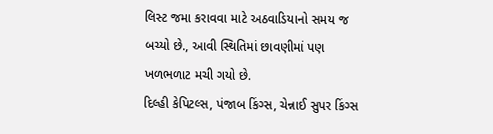લિસ્ટ જમા કરાવવા માટે અઠવાડિયાનો સમય જ બચ્યો છે., આવી સ્થિતિમાં છાવણીમાં પણ ખળભળાટ મચી ગયો છે.
દિલ્હી કેપિટલ્સ, પંજાબ કિંગ્સ, ચેન્નાઈ સુપર કિંગ્સ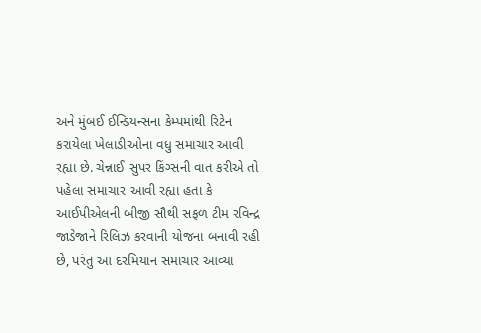અને મુંબઈ ઈન્ડિયન્સના કેમ્પમાંથી રિટેન કરાયેલા ખેલાડીઓના વધુ સમાચાર આવી રહ્યા છે. ચેન્નાઈ સુપર કિંગ્સની વાત કરીએ તો પહેલા સમાચાર આવી રહ્યા હતા કે આઈપીએલની બીજી સૌથી સફળ ટીમ રવિન્દ્ર જાડેજાને રિલિઝ કરવાની યોજના બનાવી રહી છે, પરંતુ આ દરમિયાન સમાચાર આવ્યા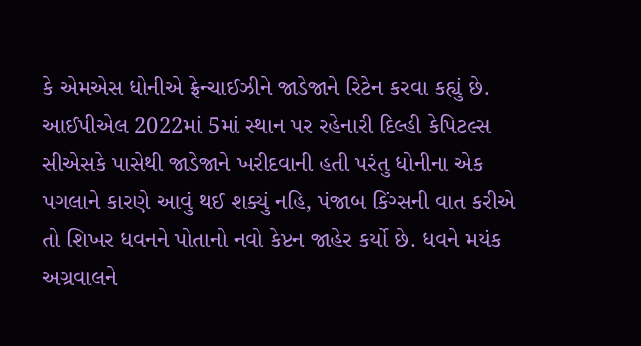કે એમએસ ધોનીએ ફ્રેન્ચાઈઝીને જાડેજાને રિટેન કરવા કહ્યું છે.
આઈપીએલ 2022માં 5માં સ્થાન પર રહેનારી દિલ્હી કેપિટલ્સ સીએસકે પાસેથી જાડેજાને ખરીદવાની હતી પરંતુ ધોનીના એક પગલાને કારણે આવું થઈ શક્યું નહિ, પંજાબ કિંગ્સની વાત કરીએ તો શિખર ધવનને પોતાનો નવો કેપ્ટન જાહેર કર્યો છે. ધવને મયંક અગ્રવાલને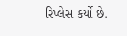રિપ્લેસ કર્યો છે.